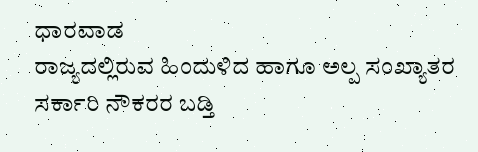ಧಾರವಾಡ
ರಾಜ್ಯದಲ್ಲಿರುವ ಹಿಂದುಳಿದ ಹಾಗೂ ಅಲ್ಪ ಸಂಖ್ಯಾತರ ಸರ್ಕಾರಿ ನೌಕರರ ಬಡ್ತಿ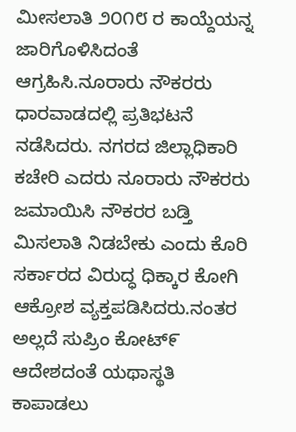ಮೀಸಲಾತಿ ೨೦೧೮ ರ ಕಾಯ್ದೆಯನ್ನ ಜಾರಿಗೊಳಿಸಿದಂತೆ ಆಗ್ರಹಿಸಿ.ನೂರಾರು ನೌಕರರು ಧಾರವಾಡದಲ್ಲಿ ಪ್ರತಿಭಟನೆ ನಡೆಸಿದರು. ನಗರದ ಜಿಲ್ಲಾಧಿಕಾರಿ ಕಚೇರಿ ಎದರು ನೂರಾರು ನೌಕರರು ಜಮಾಯಿಸಿ ನೌಕರರ ಬಡ್ತಿ ಮಿಸಲಾತಿ ನಿಡಬೇಕು ಎಂದು ಕೊರಿ ಸರ್ಕಾರದ ವಿರುದ್ಧ ಧಿಕ್ಕಾರ ಕೋಗಿ ಆಕ್ರೋಶ ವ್ಯಕ್ತಪಡಿಸಿದರು.ನಂತರ ಅಲ್ಲದೆ ಸುಪ್ರಿಂ ಕೋಟ್೯ ಆದೇಶದಂತೆ ಯಥಾಸ್ಥತಿ ಕಾಪಾಡಲು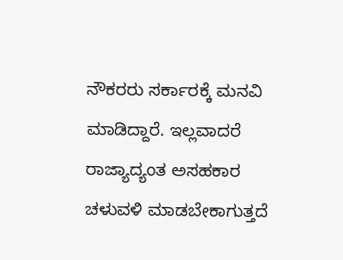ನೌಕರರು ಸರ್ಕಾರಕ್ಕೆ ಮನವಿ ಮಾಡಿದ್ದಾರೆ. ಇಲ್ಲವಾದರೆ ರಾಜ್ಯಾದ್ಯಂತ ಅಸಹಕಾರ ಚಳುವಳಿ ಮಾಡಬೇಕಾಗುತ್ತದೆ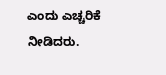ಎಂದು ಎಚ್ಚರಿಕೆ ನೀಡಿದರು.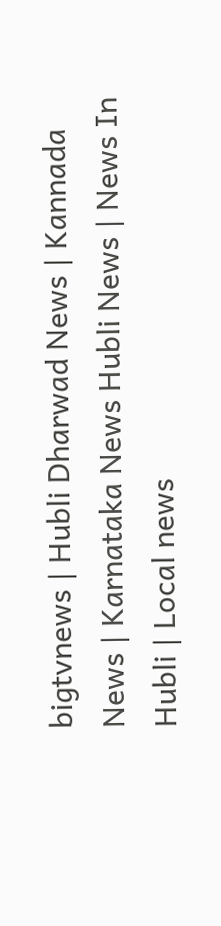bigtvnews | Hubli Dharwad News | Kannada News | Karnataka News Hubli News | News In Hubli | Local news